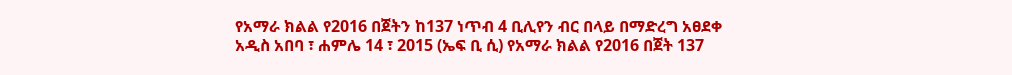የአማራ ክልል የ2016 በጀትን ከ137 ነጥብ 4 ቢሊየን ብር በላይ በማድረግ አፀደቀ
አዲስ አበባ ፣ ሐምሌ 14 ፣ 2015 (ኤፍ ቢ ሲ) የአማራ ክልል የ2016 በጀት 137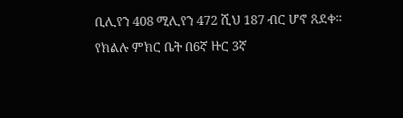ቢሊየን 408 ሚሊየን 472 ሺህ 187 ብር ሆኖ ጸደቀ።
የክልሉ ምክር ቤት በ6ኛ ዙር 3ኛ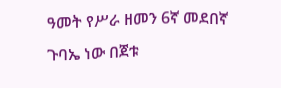ዓመት የሥራ ዘመን 6ኛ መደበኛ ጉባኤ ነው በጀቱ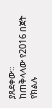ያጸደቀው።
ከጠቅላላው የ2016 በጀት የክልሉ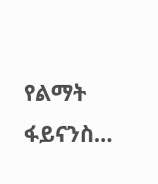የልማት ፋይናንስ…